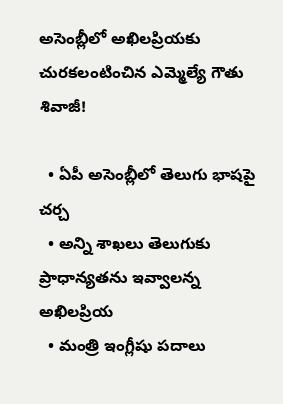అసెంబ్లీలో అఖిలప్రియకు చురకలంటించిన ఎమ్మెల్యే గౌతు శివాజీ!

  • ఏపీ అసెంబ్లీలో తెలుగు భాషపై చర్చ
  • అన్ని శాఖలు తెలుగుకు ప్రాధాన్యతను ఇవ్వాలన్న అఖిలప్రియ
  • మంత్రి ఇంగ్లీషు పదాలు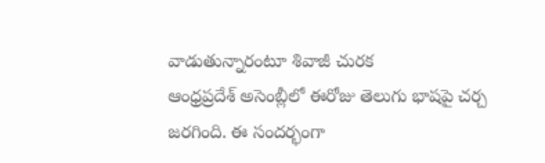వాడుతున్నారంటూ శివాజీ చురక
ఆంధ్రప్రదేశ్ అసెంబ్లీలో ఈరోజు తెలుగు భాషపై చర్చ జరగింది. ఈ సందర్భంగా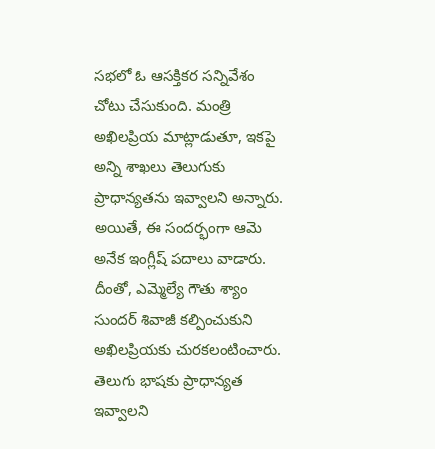సభలో ఓ ఆసక్తికర సన్నివేశం చోటు చేసుకుంది. మంత్రి అఖిలప్రియ మాట్లాడుతూ, ఇకపై అన్ని శాఖలు తెలుగుకు ప్రాధాన్యతను ఇవ్వాలని అన్నారు. అయితే, ఈ సందర్భంగా ఆమె అనేక ఇంగ్లీష్ పదాలు వాడారు. దీంతో, ఎమ్మెల్యే గౌతు శ్యాం సుందర్ శివాజీ కల్పించుకుని అఖిలప్రియకు చురకలంటించారు. తెలుగు భాషకు ప్రాధాన్యత ఇవ్వాలని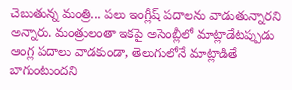చెబుతున్న మంత్రి... పలు ఇంగ్లీష్ పదాలను వాడుతున్నారని అన్నారు. మంత్రులంతా ఇకపై అసెంబ్లీలో మాట్లాడేటప్పుడు ఆంగ్ల పదాలు వాడకుండా, తెలుగులోనే మాట్లాడితే బాగుంటుందని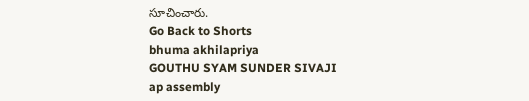సూచించారు.
Go Back to Shorts
bhuma akhilapriya
GOUTHU SYAM SUNDER SIVAJI
ap assembly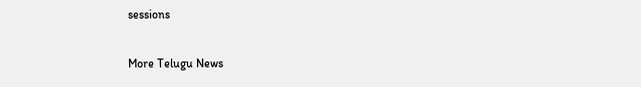sessions

More Telugu News